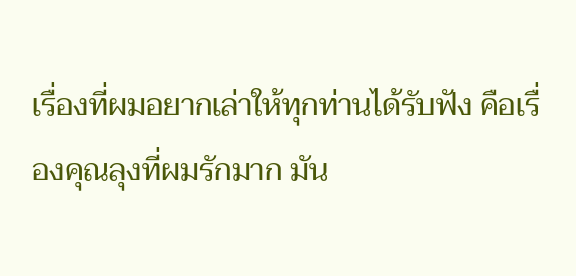เรื่องที่ผมอยากเล่าให้ทุกท่านได้รับฟัง คือเรื่องคุณลุงที่ผมรักมาก มัน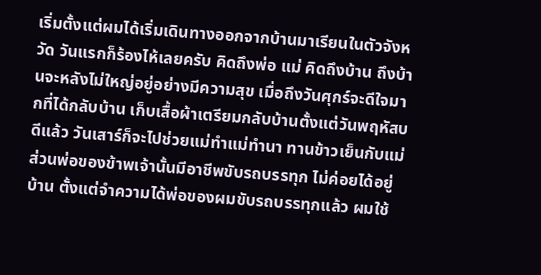เริ่มตั้งแต่ผมได้เริ่มเดินทางออกจากบ้านมาเรียนในตัวจังหวัด วันแรกก็ร้องไห้เลยครับ คิดถึงพ่อ แม่ คิดถึงบ้าน ถึงบ้านจะหลังไม่ใหญ่อยู่อย่างมีความสุข เมื่อถึงวันศุกร์จะดีใจมากที่ได้กลับบ้าน เก็บเสื้อผ้าเตรียมกลับบ้านตั้งแต่วันพฤหัสบดีแล้ว วันเสาร์ก็จะไปช่วยแม่ทำแม่ทำนา ทานข้าวเย็นกับแม่ ส่วนพ่อของข้าพเจ้านั้นมีอาชีพขับรถบรรทุก ไม่ค่อยได้อยู่บ้าน ตั้งแต่จำความได้พ่อของผมขับรถบรรทุกแล้ว ผมใช้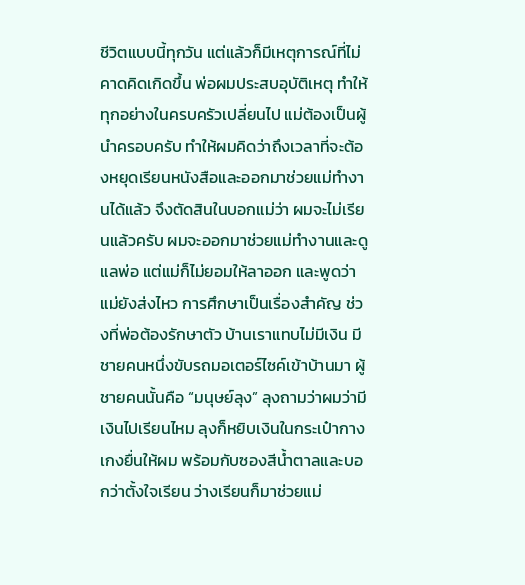ชีวิตแบบนี้ทุกวัน แต่แล้วก็มีเหตุการณ์ที่ไม่คาดคิดเกิดขึ้น พ่อผมประสบอุบัติเหตุ ทำให้ทุกอย่างในครบครัวเปลี่ยนไป แม่ต้องเป็นผู้นำครอบครับ ทำให้ผมคิดว่าถึงเวลาที่จะต้องหยุดเรียนหนังสือและออกมาช่วยแม่ทำงานได้แล้ว จึงตัดสินในบอกแม่ว่า ผมจะไม่เรียนแล้วครับ ผมจะออกมาช่วยแม่ทำงานและดูแลพ่อ แต่แม่ก็ไม่ยอมให้ลาออก และพูดว่าแม่ยังส่งไหว การศึกษาเป็นเรื่องสำคัญ ช่วงที่พ่อต้องรักษาตัว บ้านเราแทบไม่มีเงิน มีชายคนหนึ่งขับรถมอเตอร์ไซค์เข้าบ้านมา ผู้ชายคนนั้นคือ “มนุษย์ลุง” ลุงถามว่าผมว่ามีเงินไปเรียนไหม ลุงก็หยิบเงินในกระเป๋ากางเกงยื่นให้ผม พร้อมกับซองสีน้ำตาลและบอกว่าตั้งใจเรียน ว่างเรียนก็มาช่วยแม่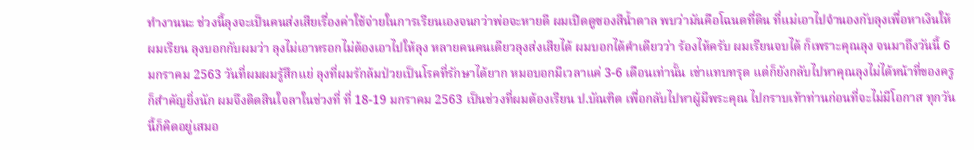ทำงานนะ ช่วงนี้ลุงจะเป็นคนส่งเสียเรื่องค่าใช้จ่ายในการเรียนเองจนกว่าพ่อจะหายดี ผมเปิดดูซองสีน้ำตาล พบว่ามันคือโฉนดที่ดิน ที่แม่เอาไปจำนองกับลุงเพื่อหาเงินให้ผมเรียน ลุงบอกกับผมว่า ลุงไม่เอาหรอกไม่ต้องเอาไปให้ลุง หลายคนคนเดียวลุงส่งเสียได้ ผมบอกได้คำเดียวว่า ร้องไห้ครับ ผมเรียนจบได้ ก็เพราะคุณลุง จนมาถึงวันนี้ 6 มกราคม 2563 วันที่ผมผมรู้สึกแย่ ลุงที่ผมรักล้มป่วยเป็นโรคที่รักษาได้ยาก หมอบอกมีเวลาแค่ 3-6 เดือนเท่านั้น เข่าแทบทรุด แต่ก็ยังกลับไปหาคุณลุงไม่ได้หน้าที่ของครูก็สำคัญยิ่งนัก ผมจึงติดสินใจลาในช่วงที่ ที่ 18-19 มกราคม 2563 เป็นช่วงที่ผมต้องเรียน ป.บัณฑิต เพื่อกลับไปหาผู้มีพระคุณ ไปกราบเท้าท่านก่อนที่จะไม่มีโอกาส ทุกวันนี้ก็คิดอยู่เสมอ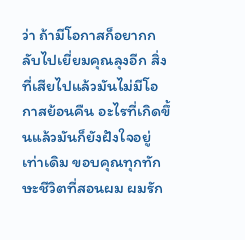ว่า ถ้ามีโอกาสก็อยากกลับไปเยี่ยมคุณลุงอีก สิ่งที่เสียไปแล้วมันไม่มีโอกาสย้อนคืน อะไรที่เกิดขึ้นแล้วมันก็ยังฝังใจอยู่เท่าเดิม ขอบคุณทุกทักษะชีวิตที่สอนผม ผมรัก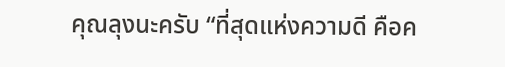คุณลุงนะครับ “ที่สุดแห่งความดี คือค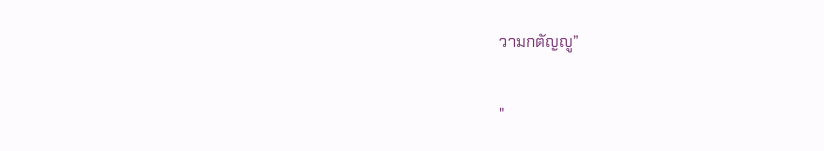วามกตัญญู”

"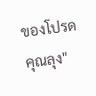ของโปรด คุณลุง"